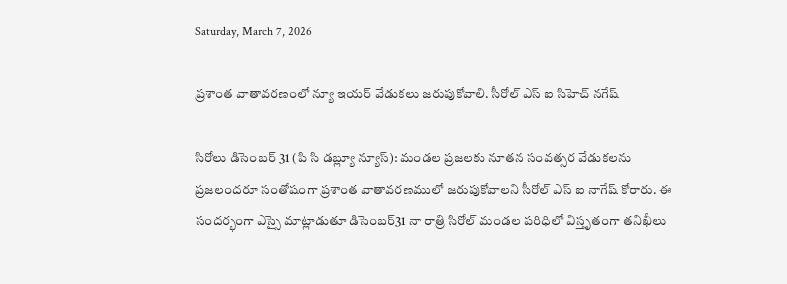Saturday, March 7, 2026

ప్రశాంత వాతావరణంలో న్యూ ఇయర్ వేడుకలు జరుపుకోవాలి. సీరోల్ ఎస్ ఐ సిహెచ్ నగేష్

సిరోలు డిసెంబర్ 31 (పి సి డబ్ల్యూ న్యూస్): మండల ప్రజలకు నూతన సంవత్సర వేడుకలను ప్రజలందరూ సంతోషంగా ప్రశాంత వాతావరణములో జరుపుకోవాలని సీరోల్ ఎస్ ఐ నాగేష్ కోరారు. ఈ సందర్భంగా ఎస్సై మాట్లాడుతూ డిసెంబర్31 నా రాత్రి సిరోల్ మండల పరిధిలో విస్తృతంగా తనిఖీలు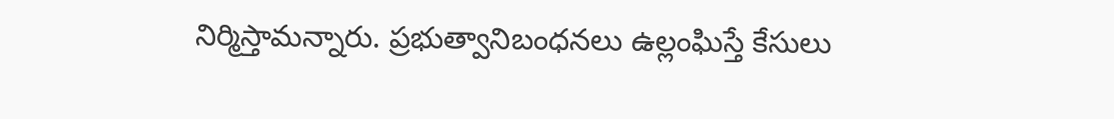నిర్మిస్తామన్నారు. ప్రభుత్వానిబంధనలు ఉల్లంఘిస్తే కేసులు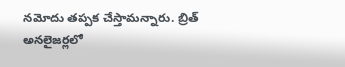నమోదు తప్పక చేస్తామన్నారు. బ్రిత్ అనలైజర్లలో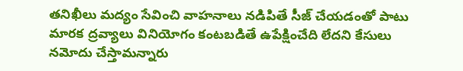తనిఖీలు మద్యం సేవించి వాహనాలు నడిపితే సీజ్ చేయడంతో పాటు మారక ద్రవ్యాలు వినియోగం కంటబడితే ఉపేక్షించేది లేదని కేసులు నమోదు చేస్తామన్నారు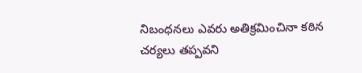నిబంధనలు ఎవరు అతిక్రమించినా కఠిన చర్యలు తప్పవని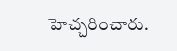హెచ్చరించారు.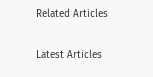Related Articles

Latest Articles